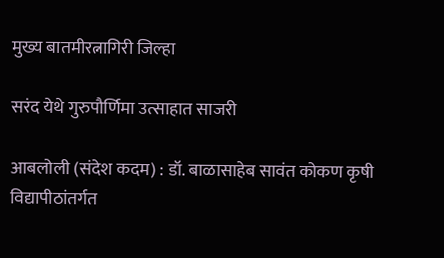मुख्य बातमीरत्नागिरी जिल्हा

सरंद येथे गुरुपौर्णिमा उत्साहात साजरी

आबलोली (संदेश कदम) : डॉ. बाळासाहेब सावंत कोकण कृषी विद्यापीठांतर्गत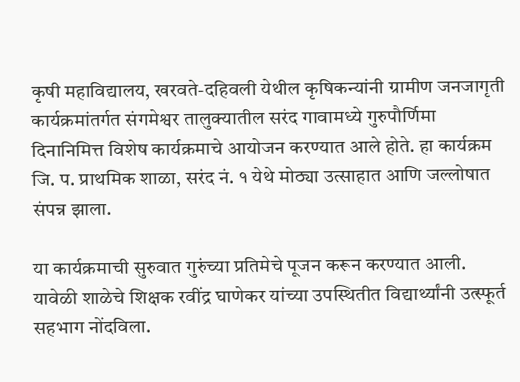कृषी महाविद्यालय, खरवते-दहिवली येथील कृषिकन्यांनी ग्रामीण जनजागृती कार्यक्रमांतर्गत संगमेश्वर तालुक्यातील सरंद गावामध्ये गुरुपौर्णिमा दिनानिमित्त विशेष कार्यक्रमाचे आयोजन करण्यात आले होते. हा कार्यक्रम जि. प. प्राथमिक शाळा, सरंद नं. १ येथे मोठ्या उत्साहात आणि जल्लोषात संपन्न झाला.

या कार्यक्रमाची सुरुवात गुरुंच्या प्रतिमेचे पूजन करून करण्यात आली. यावेळी शाळेचे शिक्षक रवींद्र घाणेकर यांच्या उपस्थितीत विद्यार्थ्यांनी उत्स्फूर्त सहभाग नोंदविला.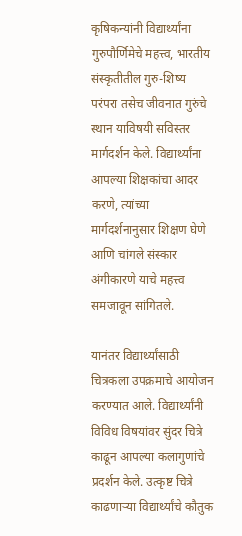कृषिकन्यांनी विद्यार्थ्यांना गुरुपौर्णिमेचे महत्त्व, भारतीय संस्कृतीतील गुरु-शिष्य परंपरा तसेच जीवनात गुरुंचे स्थान याविषयी सविस्तर मार्गदर्शन केले. विद्यार्थ्यांना आपल्या शिक्षकांचा आदर करणे, त्यांच्या मार्गदर्शनानुसार शिक्षण घेणे आणि चांगले संस्कार अंगीकारणे याचे महत्त्व समजावून सांगितले.

यानंतर विद्यार्थ्यांसाठी चित्रकला उपक्रमाचे आयोजन करण्यात आले. विद्यार्थ्यांनी विविध विषयांवर सुंदर चित्रे काढून आपल्या कलागुणांचे प्रदर्शन केले. उत्कृष्ट चित्रे काढणाऱ्या विद्यार्थ्यांचे कौतुक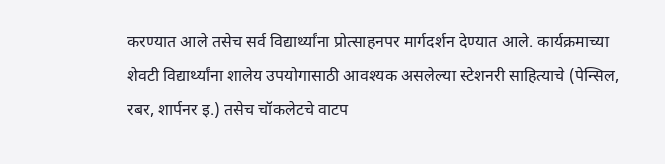करण्यात आले तसेच सर्व विद्यार्थ्यांना प्रोत्साहनपर मार्गदर्शन देण्यात आले. कार्यक्रमाच्या शेवटी विद्यार्थ्यांना शालेय उपयोगासाठी आवश्यक असलेल्या स्टेशनरी साहित्याचे (पेन्सिल, रबर, शार्पनर इ.) तसेच चॉकलेटचे वाटप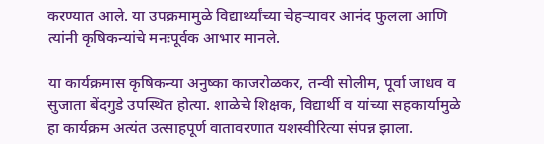करण्यात आले. या उपक्रमामुळे विद्यार्थ्यांच्या चेहऱ्यावर आनंद फुलला आणि त्यांनी कृषिकन्यांचे मनःपूर्वक आभार मानले.

या कार्यक्रमास कृषिकन्या अनुष्का काजरोळकर, तन्वी सोलीम, पूर्वा जाधव व सुजाता बेंदगुडे उपस्थित होत्या. शाळेचे शिक्षक, विद्यार्थी व यांच्या सहकार्यामुळे हा कार्यक्रम अत्यंत उत्साहपूर्ण वातावरणात यशस्वीरित्या संपन्न झाला.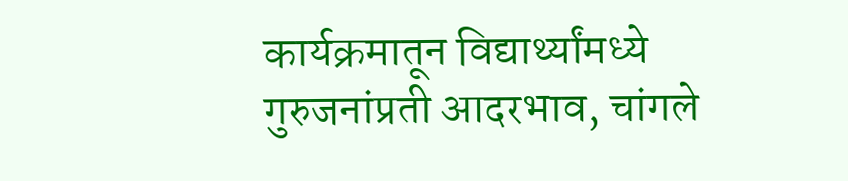कार्यक्रमातून विद्यार्थ्यांमध्ये गुरुजनांप्रती आदरभाव, चांगले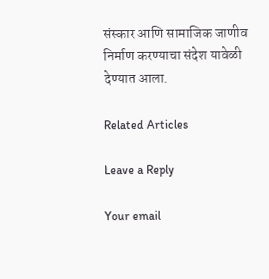संस्कार आणि सामाजिक जाणीव निर्माण करण्याचा संदेश यावेळी देण्यात आला.

Related Articles

Leave a Reply

Your email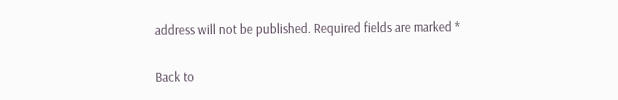address will not be published. Required fields are marked *

Back to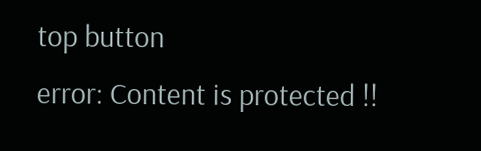top button
error: Content is protected !!